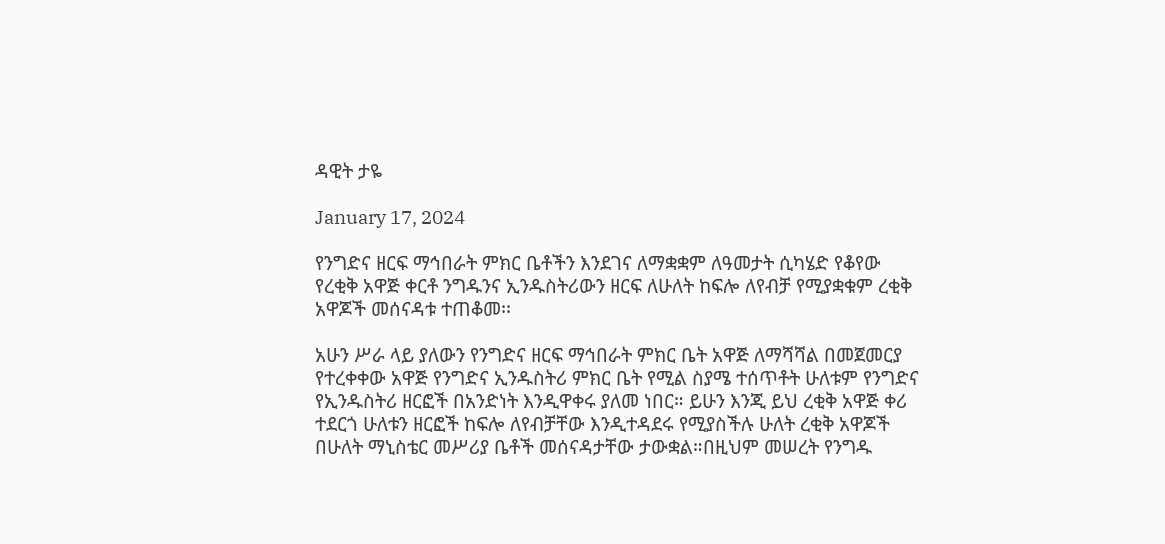ዳዊት ታዬ

January 17, 2024

የንግድና ዘርፍ ማኅበራት ምክር ቤቶችን እንደገና ለማቋቋም ለዓመታት ሲካሄድ የቆየው የረቂቅ አዋጅ ቀርቶ ንግዱንና ኢንዱስትሪውን ዘርፍ ለሁለት ከፍሎ ለየብቻ የሚያቋቁም ረቂቅ አዋጆች መሰናዳቱ ተጠቆመ፡፡

አሁን ሥራ ላይ ያለውን የንግድና ዘርፍ ማኅበራት ምክር ቤት አዋጅ ለማሻሻል በመጀመርያ የተረቀቀው አዋጅ የንግድና ኢንዱስትሪ ምክር ቤት የሚል ስያሜ ተሰጥቶት ሁለቱም የንግድና የኢንዱስትሪ ዘርፎች በአንድነት እንዲዋቀሩ ያለመ ነበር። ይሁን እንጂ ይህ ረቂቅ አዋጅ ቀሪ ተደርጎ ሁለቱን ዘርፎች ከፍሎ ለየብቻቸው እንዲተዳደሩ የሚያስችሉ ሁለት ረቂቅ አዋጆች በሁለት ማኒስቴር መሥሪያ ቤቶች መሰናዳታቸው ታውቋል።በዚህም መሠረት የንግዱ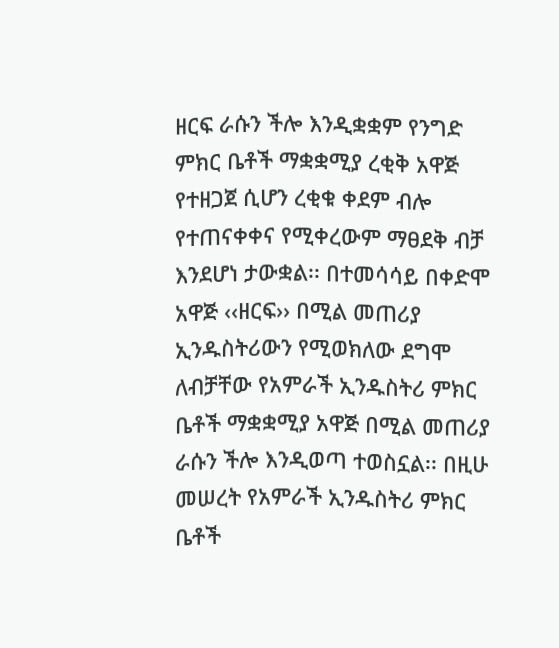ዘርፍ ራሱን ችሎ እንዲቋቋም የንግድ ምክር ቤቶች ማቋቋሚያ ረቂቅ አዋጅ የተዘጋጀ ሲሆን ረቂቁ ቀደም ብሎ የተጠናቀቀና የሚቀረውም ማፀደቅ ብቻ እንደሆነ ታውቋል፡፡ በተመሳሳይ በቀድሞ አዋጅ ‹‹ዘርፍ›› በሚል መጠሪያ ኢንዱስትሪውን የሚወክለው ደግሞ ለብቻቸው የአምራች ኢንዱስትሪ ምክር ቤቶች ማቋቋሚያ አዋጅ በሚል መጠሪያ ራሱን ችሎ እንዲወጣ ተወስኗል፡፡ በዚሁ መሠረት የአምራች ኢንዱስትሪ ምክር ቤቶች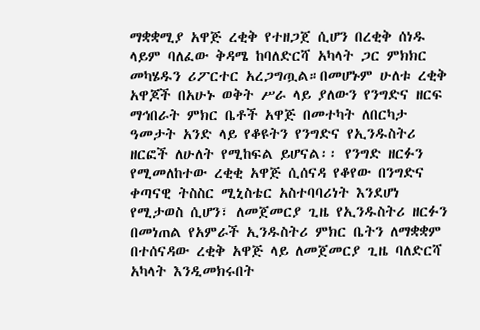ማቋቋሚያ አዋጅ ረቂቅ የተዘጋጀ ሲሆን በረቂቅ ሰነዱ ላይም ባለፈው ቅዳሜ ከባለድርሻ አካላት ጋር ምክክር መካሄዱን ሪፖርተር አረጋግጧል።በመሆኑም ሁለቱ ረቂቅ አዋጆች በአሁኑ ወቅት ሥራ ላይ ያለውን የንግድና ዘርፍ ማኅበራት ምክር ቤቶች አዋጅ በመተካት ለበርካታ ዓመታት አንድ ላይ የቆዩትን የንግድና የኢንዱስትሪ ዘርፎች ለሁለት የሚከፍል ይሆናል፡፡ የንግድ ዘርፉን የሚመለከተው ረቂቂ አዋጅ ሲሰናዳ የቆየው በንግድና ቀጣናዊ ትስስር ሚኒስቴር አስተባባሪነት እንደሆነ የሚታወስ ሲሆን፣ ለመጀመርያ ጊዜ የኢንዱስትሪ ዘርፉን በመነጠል የአምራች ኢንዱስትሪ ምክር ቤትን ለማቋቋም በተሰናዳው ረቂቅ አዋጅ ላይ ለመጀመርያ ጊዜ ባለድርሻ አካላት እንዲመክሩበት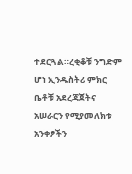ተደርጓል።ረቂቆቹ ንግድም ሆነ ኢንዱስትሪ ምክር ቤቶቹ አደረጃጀትና አሠራርን የሚያመለክቱ አንቀፆችን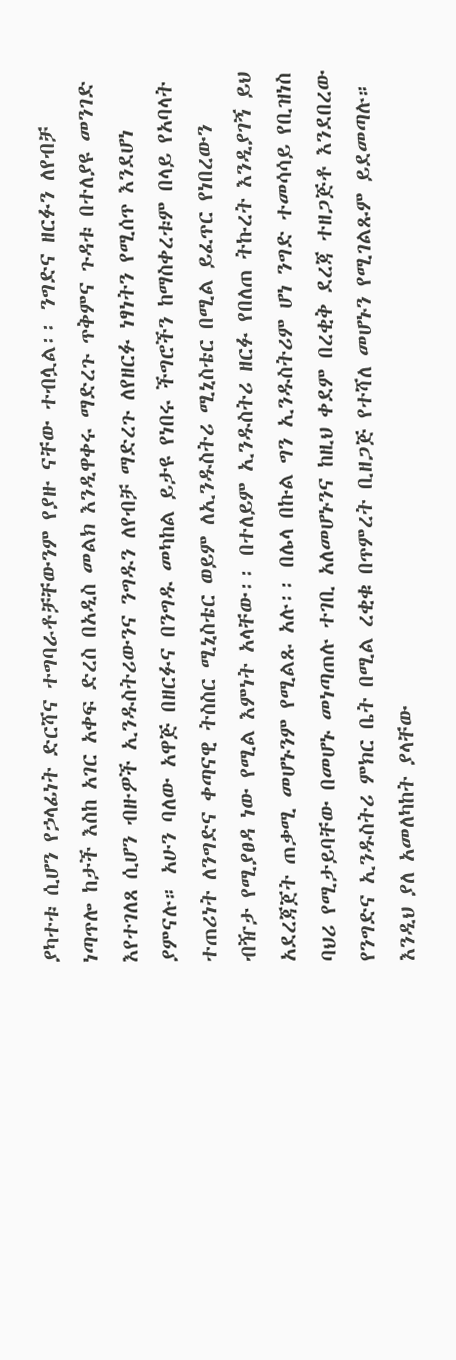ያካተቱ ሲሆን የኃላፊነት ድርሻና ተግባራቶቻቸውንም የያዙ ናቸው ተብሏል፡፡ ንግድና ዘርፉን ለየብቻ ነጣጥሎ ከታች እስከ አገር አቀፍ ድረስ በአዲስ መልክ እንዲዋቀሩ ማድረጉ ጥቅምና ጉዳቱ በተለያዩ መንገድ እየተገለጸ ሲሆን ብዙዎች ኢንዱስትሪውንና ንግዱን ለየብቻ ማድረጉ ለየዘርፉ ነፃነትን የሚሰጥ እንደሆነ ያምናሉ። አሁን ባለው አዋጅ በዘርፉና በንግዱ መካከል ይታዩ የነበሩ ችግሮችን ከማስቀረቱም በላይ የአባላት ተጠሪነት ለንግድና ቀጣናዊ ትስስር ሚኒስቴር ወይም ለኢንዱስትሪ ሚኒስቴር በሚል ይፈጥር የነበረውን ብዥታ የሚያፀዳ ነው የሚል እምነት አላቸው፡፡ በተለይም ኢንዱስትሪ ዘርፉ የበለጠ ትኩረት እንዲያገኝ ይህ አደረጃጀት ጠቃሚ መሆኑንም የሚልጹ አሉ፡፡ በሌላ በኩል ግን ኢንዱስትሪም ሆነ ንግድ ተመሳሳይ የቢዝነስ ባህሪ የሚታይባቸው በመሆኑ መነጣጠሉ ተገቢ አለመሆኑንና ከዚህ ቀደም በረቂቅ ደረጃ ተዘጋጅቶ እንደበረው የንግድና ኢንዱስትሪ ምክር ቤት በሚል ረቂቁ በጥምረት ቢዘጋጅ የተሻለ መሆኑን የሚገልጹም ይደመጣሉ። እንዲህ ያለ አመለካከት ያላቸው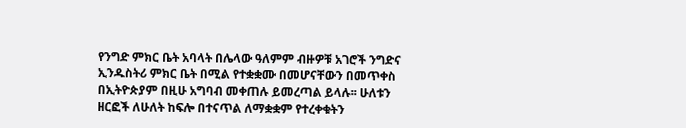የንግድ ምክር ቤት አባላት በሌላው ዓለምም ብዙዎቹ አገሮች ንግድና ኢንዱስትሪ ምክር ቤት በሚል የተቋቋሙ በመሆናቸውን በመጥቀስ በኢትዮጵያም በዚሁ አግባብ መቀጠሉ ይመረጣል ይላሉ፡፡ ሁለቱን ዘርፎች ለሁለት ከፍሎ በተናጥል ለማቋቋም የተረቀቁትን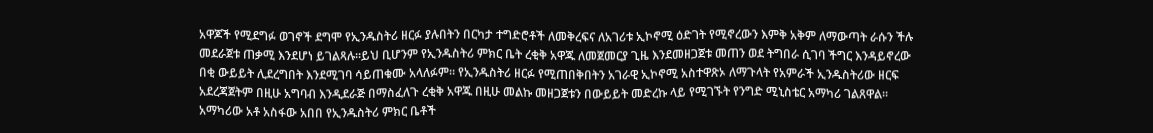አዋጆች የሚደግፉ ወገኖች ደግሞ የኢንዱስትሪ ዘርፉ ያሉበትን በርካታ ተግድሮቶች ለመቅረፍና ለአገሪቱ ኢኮኖሚ ዕድገት የሚኖረውን እምቅ አቅም ለማውጣት ራሱን ችሉ መደራጀቱ ጠቃሚ እንደሆነ ይገልጻሉ።ይህ ቢሆንም የኢንዱስትሪ ምክር ቤት ረቂቅ አዋጁ ለመጀመርያ ጊዜ እንደመዘጋጀቱ መጠን ወደ ትግበራ ሲገባ ችግር እንዳይኖረው በቂ ውይይት ሊደረግበት እንደሚገባ ሳይጠቁሙ አላለፉም፡፡ የኢንዱስትሪ ዘርፉ የሚጠበቅበትን አገራዊ ኢኮኖሚ አስተዋጽኦ ለማጉላት የአምራች ኢንዱስትሪው ዘርፍ አደረጃጀትም በዚሁ አግባብ እንዲደራጅ በማስፈለጉ ረቂቅ አዋጁ በዚሁ መልኩ መዘጋጀቱን በውይይት መድረኩ ላይ የሚገኙት የንግድ ሚኒስቴር አማካሪ ገልጸዋል፡፡ አማካሪው አቶ አስፋው አበበ የኢንዱስትሪ ምክር ቤቶች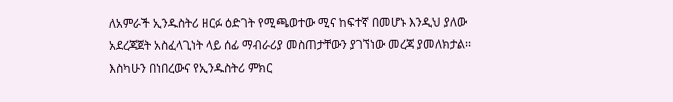ለአምራች ኢንዱስትሪ ዘርፉ ዕድገት የሚጫወተው ሚና ከፍተኛ በመሆኑ እንዲህ ያለው አደረጃጀት አስፈላጊነት ላይ ሰፊ ማብራሪያ መስጠታቸውን ያገኘነው መረጃ ያመለክታል፡፡ እስካሁን በነበረውና የኢንዱስትሪ ምክር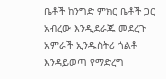ቤቶች ከንግድ ምክር ቤቶች ጋር አብረው እንዲደራጁ መደረጉ አምራች ኢንዱስትሪ ጎልቶ እንዳይወጣ የማድረግ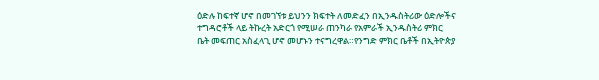ዕድሉ ከፍተኛ ሆኖ በመገኘቱ ይህንን ክፍተት ለመድፈን በኢንዱስትሪው ዕድሎችና ተግዳሮቶች ላይ ትኩረት አድርጎ የሚሠራ ጠንካራ የአምራች ኢንዱስትሪ ምክር ቤት መፍጠር አስፈላጊ ሆኖ መሆኑን ተናግረዋል።የንግድ ምክር ቤቶች በኢትዮጵያ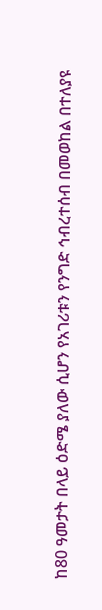ከ80 ዓመታት በላይ ዕድሜ ያለው ሲሆን የአገሪቱን የንግድ ኅብረተሰብ በመወከል በተለያዩ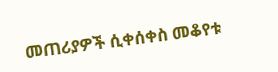መጠሪያዎች ሲቀሰቀስ መቆየቱ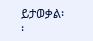ይታወቃል፡፡